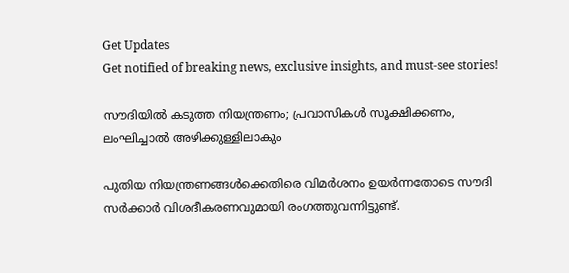Get Updates
Get notified of breaking news, exclusive insights, and must-see stories!

സൗദിയില്‍ കടുത്ത നിയന്ത്രണം; പ്രവാസികള്‍ സൂക്ഷിക്കണം, ലംഘിച്ചാല്‍ അഴിക്കുള്ളിലാകും

പുതിയ നിയന്ത്രണങ്ങള്‍ക്കെതിരെ വിമര്‍ശനം ഉയര്‍ന്നതോടെ സൗദി സര്‍ക്കാര്‍ വിശദീകരണവുമായി രംഗത്തുവന്നിട്ടുണ്ട്.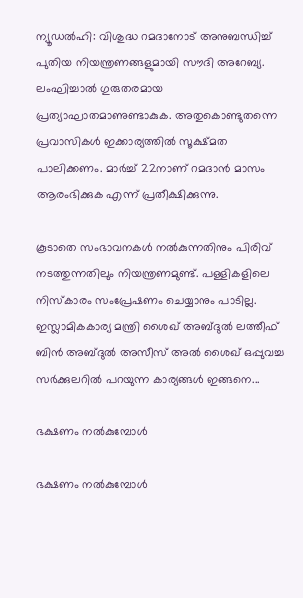ന്യൂഡല്‍ഹി: വിശുദ്ധ റമദാനോട് അനുബന്ധിച്ച് പുതിയ നിയന്ത്രണങ്ങളുമായി സൗദി അറേബ്യ. ലംഘിച്ചാല്‍ ഗുരുതരമായ പ്രത്യാഘാതമാണുണ്ടാകുക. അതുകൊണ്ടുതന്നെ പ്രവാസികള്‍ ഇക്കാര്യത്തില്‍ സൂക്ഷ്മത പാലിക്കണം. മാര്‍ച്ച് 22നാണ് റമദാന്‍ മാസം ആരംഭിക്കുക എന്ന് പ്രതീക്ഷിക്കുന്നു.

കൂടാതെ സംഭാവനകള്‍ നല്‍കുന്നതിനും പിരിവ് നടത്തുന്നതിലും നിയന്ത്രണമുണ്ട്. പള്ളികളിലെ നിസ്‌കാരം സംപ്രേഷണം ചെയ്യാനും പാടില്ല. ഇസ്ലാമികകാര്യ മന്ത്രി ശൈഖ് അബ്ദുല്‍ ലത്തീഫ് ബിന്‍ അബ്ദുല്‍ അസീസ് അല്‍ ശൈഖ് ഒപ്പുവച്ച സര്‍ക്കുലറില്‍ പറയുന്ന കാര്യങ്ങള്‍ ഇങ്ങനെ...

ഭക്ഷണം നല്‍കുമ്പോള്‍

ഭക്ഷണം നല്‍കുമ്പോള്‍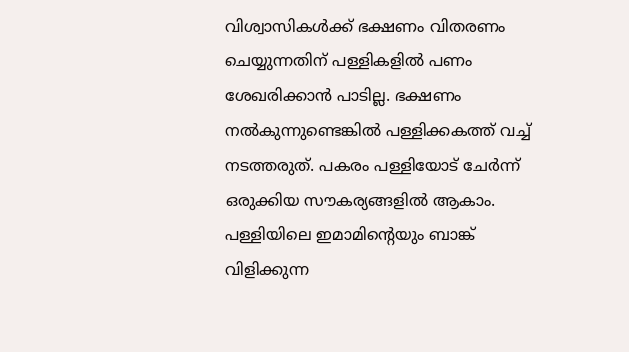വിശ്വാസികള്‍ക്ക് ഭക്ഷണം വിതരണം ചെയ്യുന്നതിന് പള്ളികളില്‍ പണം ശേഖരിക്കാന്‍ പാടില്ല. ഭക്ഷണം നല്‍കുന്നുണ്ടെങ്കില്‍ പള്ളിക്കകത്ത് വച്ച് നടത്തരുത്. പകരം പള്ളിയോട് ചേര്‍ന്ന് ഒരുക്കിയ സൗകര്യങ്ങളില്‍ ആകാം. പള്ളിയിലെ ഇമാമിന്റെയും ബാങ്ക് വിളിക്കുന്ന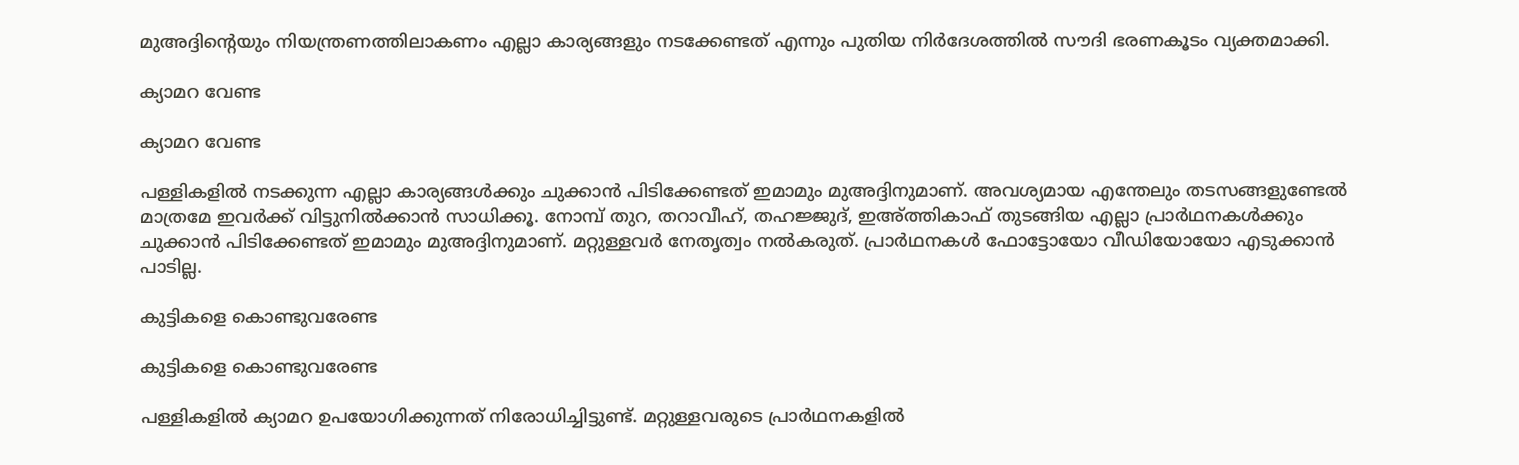മുഅദ്ദിന്റെയും നിയന്ത്രണത്തിലാകണം എല്ലാ കാര്യങ്ങളും നടക്കേണ്ടത് എന്നും പുതിയ നിര്‍ദേശത്തില്‍ സൗദി ഭരണകൂടം വ്യക്തമാക്കി.

ക്യാമറ വേണ്ട

ക്യാമറ വേണ്ട

പള്ളികളില്‍ നടക്കുന്ന എല്ലാ കാര്യങ്ങള്‍ക്കും ചുക്കാന്‍ പിടിക്കേണ്ടത് ഇമാമും മുഅദ്ദിനുമാണ്. അവശ്യമായ എന്തേലും തടസങ്ങളുണ്ടേല്‍ മാത്രമേ ഇവര്‍ക്ക് വിട്ടുനില്‍ക്കാന്‍ സാധിക്കൂ. നോമ്പ് തുറ, തറാവീഹ്, തഹജ്ജുദ്, ഇഅ്ത്തികാഫ് തുടങ്ങിയ എല്ലാ പ്രാര്‍ഥനകള്‍ക്കും ചുക്കാന്‍ പിടിക്കേണ്ടത് ഇമാമും മുഅദ്ദിനുമാണ്. മറ്റുള്ളവര്‍ നേതൃത്വം നല്‍കരുത്. പ്രാര്‍ഥനകള്‍ ഫോട്ടോയോ വീഡിയോയോ എടുക്കാന്‍ പാടില്ല.

കുട്ടികളെ കൊണ്ടുവരേണ്ട

കുട്ടികളെ കൊണ്ടുവരേണ്ട

പള്ളികളില്‍ ക്യാമറ ഉപയോഗിക്കുന്നത് നിരോധിച്ചിട്ടുണ്ട്. മറ്റുള്ളവരുടെ പ്രാര്‍ഥനകളില്‍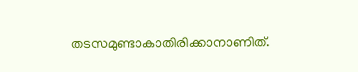തടസമുണ്ടാകാതിരിക്കാനാണിത്.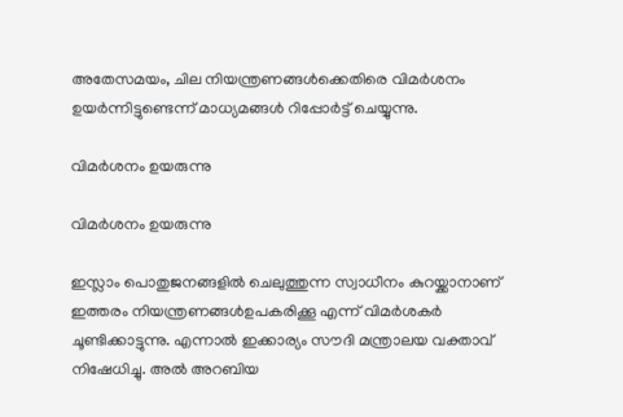അതേസമയം, ചില നിയന്ത്രണങ്ങള്‍ക്കെതിരെ വിമര്‍ശനം ഉയര്‍ന്നിട്ടുണ്ടെന്ന് മാധ്യമങ്ങള്‍ റിപ്പോര്‍ട്ട് ചെയ്യുന്നു.

വിമര്‍ശനം ഉയരുന്നു

വിമര്‍ശനം ഉയരുന്നു

ഇസ്ലാം പൊതുജനങ്ങളില്‍ ചെലുത്തുന്ന സ്വാധീനം കുറയ്ക്കാനാണ് ഇത്തരം നിയന്ത്രണങ്ങള്‍ഉപകരിക്കൂ എന്ന് വിമര്‍ശകര്‍ ചൂണ്ടിക്കാട്ടുന്നു. എന്നാല്‍ ഇക്കാര്യം സൗദി മന്ത്രാലയ വക്താവ് നിഷേധിച്ചു. അല്‍ അറബിയ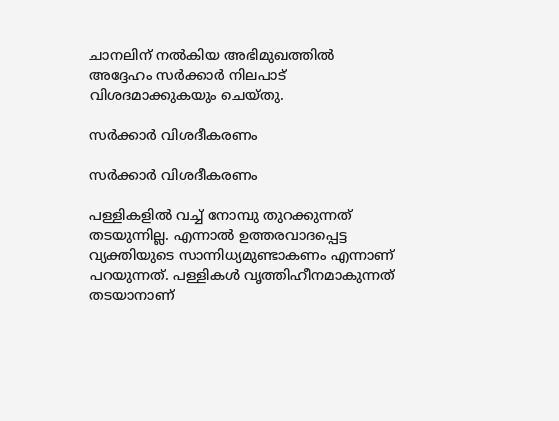ചാനലിന് നല്‍കിയ അഭിമുഖത്തില്‍ അദ്ദേഹം സര്‍ക്കാര്‍ നിലപാട് വിശദമാക്കുകയും ചെയ്തു.

സര്‍ക്കാര്‍ വിശദീകരണം

സര്‍ക്കാര്‍ വിശദീകരണം

പള്ളികളില്‍ വച്ച് നോമ്പു തുറക്കുന്നത് തടയുന്നില്ല. എന്നാല്‍ ഉത്തരവാദപ്പെട്ട വ്യക്തിയുടെ സാന്നിധ്യമുണ്ടാകണം എന്നാണ് പറയുന്നത്. പള്ളികള്‍ വൃത്തിഹീനമാകുന്നത് തടയാനാണ്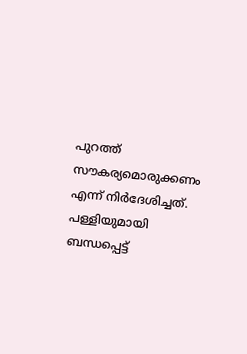പുറത്ത് സൗകര്യമൊരുക്കണം എന്ന് നിര്‍ദേശിച്ചത്. പള്ളിയുമായി ബന്ധപ്പെട്ട്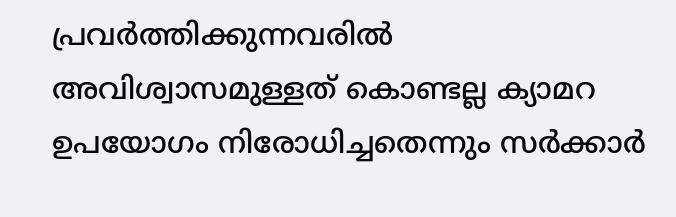പ്രവര്‍ത്തിക്കുന്നവരില്‍ അവിശ്വാസമുള്ളത് കൊണ്ടല്ല ക്യാമറ ഉപയോഗം നിരോധിച്ചതെന്നും സര്‍ക്കാര്‍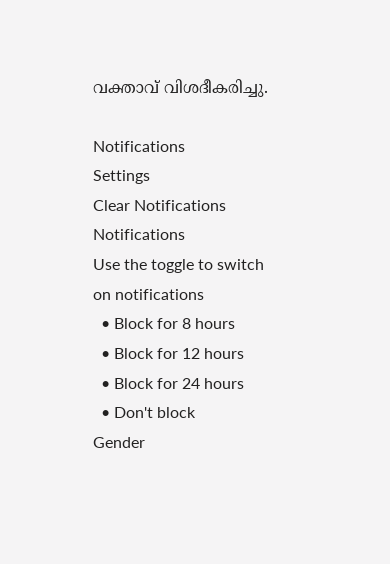വക്താവ് വിശദീകരിച്ചു.

Notifications
Settings
Clear Notifications
Notifications
Use the toggle to switch on notifications
  • Block for 8 hours
  • Block for 12 hours
  • Block for 24 hours
  • Don't block
Gender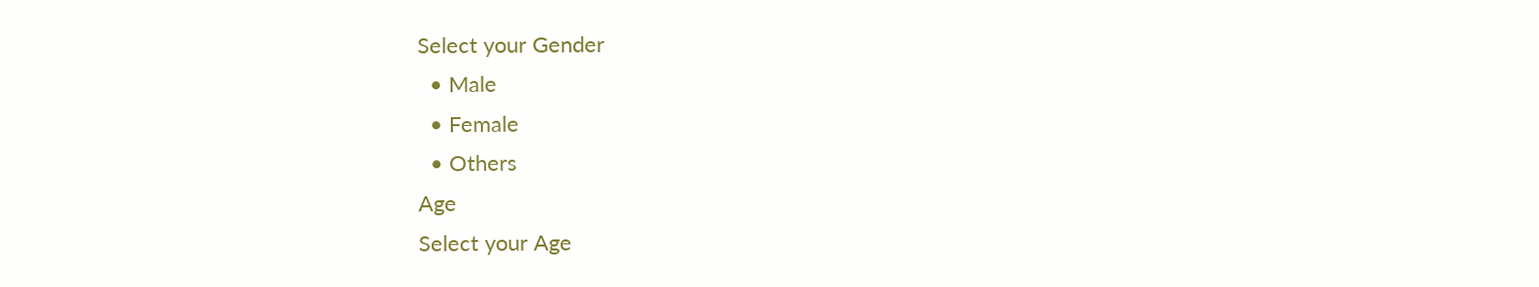Select your Gender
  • Male
  • Female
  • Others
Age
Select your Age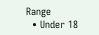Range
  • Under 18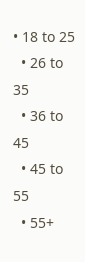• 18 to 25
  • 26 to 35
  • 36 to 45
  • 45 to 55
  • 55+